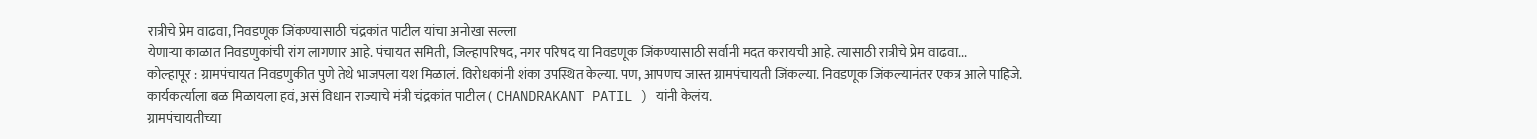रात्रीचे प्रेम वाढवा, निवडणूक जिंकण्यासाठी चंद्रकांत पाटील यांचा अनोखा सल्ला
येणाऱ्या काळात निवडणुकांची रांग लागणार आहे. पंचायत समिती, जिल्हापरिषद, नगर परिषद या निवडणूक जिंकण्यासाठी सर्वानी मदत करायची आहे. त्यासाठी रात्रीचे प्रेम वाढवा...
कोल्हापूर : ग्रामपंचायत निवडणुकीत पुणे तेथे भाजपला यश मिळालं. विरोधकांनी शंका उपस्थित केल्या. पण, आपणच जास्त ग्रामपंचायती जिंकल्या. निवडणूक जिंकल्यानंतर एकत्र आले पाहिजे. कार्यकर्त्याला बळ मिळायला हवं, असं विधान राज्याचे मंत्री चंद्रकांत पाटील ( CHANDRAKANT PATIL ) यांनी केलंय.
ग्रामपंचायतीच्या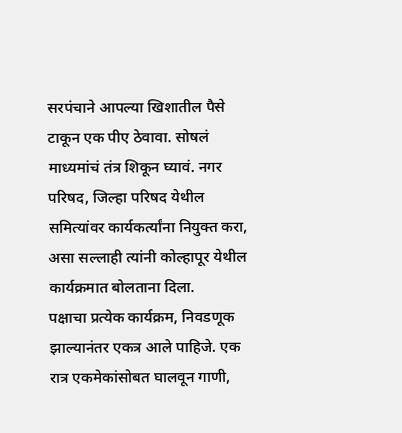सरपंचाने आपल्या खिशातील पैसे टाकून एक पीए ठेवावा. सोषलं माध्यमांचं तंत्र शिकून घ्यावं. नगर परिषद, जिल्हा परिषद येथील समित्यांवर कार्यकर्त्यांना नियुक्त करा, असा सल्लाही त्यांनी कोल्हापूर येथील कार्यक्रमात बोलताना दिला.
पक्षाचा प्रत्येक कार्यक्रम, निवडणूक झाल्यानंतर एकत्र आले पाहिजे. एक रात्र एकमेकांसोबत घालवून गाणी,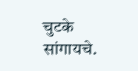चुटके सांगायचे.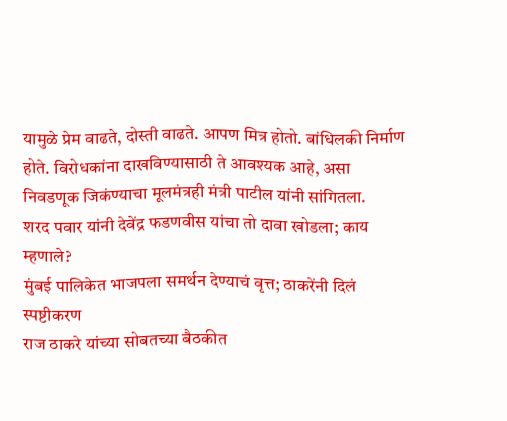यामुळे प्रेम वाढते, दोस्ती वाढते. आपण मित्र होतो. बांधिलकी निर्माण होते. विरोधकांना दाखविण्यासाठी ते आवश्यक आहे, असा निवडणूक जिकंण्याचा मूलमंत्रही मंत्री पाटील यांनी सांगितला.
शरद पवार यांनी देवेंद्र फडणवीस यांचा तो दावा खोडला; काय म्हणाले?
मुंबई पालिकेत भाजपला समर्थन देण्याचं वृत्त; ठाकरेंनी दिलं स्पष्टीकरण
राज ठाकरे यांच्या सोबतच्या बैठकीत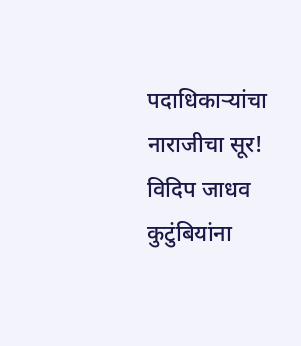पदाधिकाऱ्यांचा नाराजीचा सूर!
विदिप जाधव कुटुंबियांना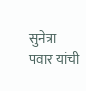सुनेत्रा पवार यांची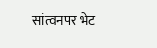सांत्वनपर भेट